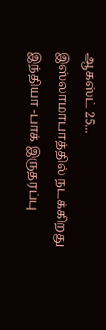ஆகஸ்ட் 25... இஸ்லாமாபாத்தில் நடக்கிறது இந்தியா -பாக் இருதரப்பு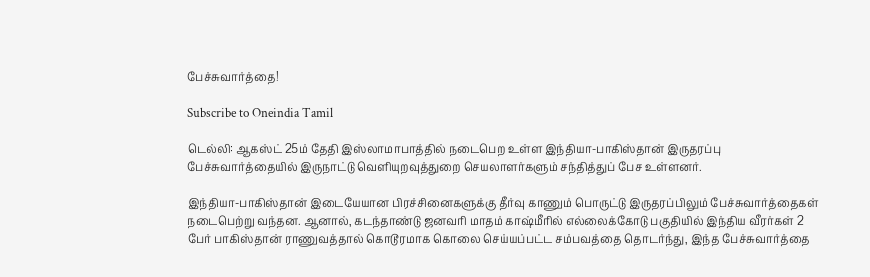பேச்சுவார்த்தை!

Subscribe to Oneindia Tamil

டெல்லி: ஆகஸ்ட் 25ம் தேதி இஸ்லாமாபாத்தில் நடைபெற உள்ள இந்தியா-பாகிஸ்தான் இருதரப்பு பேச்சுவார்த்தையில் இருநாட்டு வெளியுறவுத்துறை செயலாளர்களும் சந்தித்துப் பேச உள்ளனர்.

இந்தியா-பாகிஸ்தான் இடையேயான பிரச்சினைகளுக்கு தீர்வு காணும் பொருட்டு இருதரப்பிலும் பேச்சுவார்த்தைகள் நடைபெற்று வந்தன. ஆனால், கடந்தாண்டு ஜனவரி மாதம் காஷ்மீரில் எல்லைக்கோடு பகுதியில் இந்திய வீரர்கள் 2 பேர் பாகிஸ்தான் ராணுவத்தால் கொடூரமாக கொலை செய்யப்பட்ட சம்பவத்தை தொடர்ந்து, இந்த பேச்சுவார்த்தை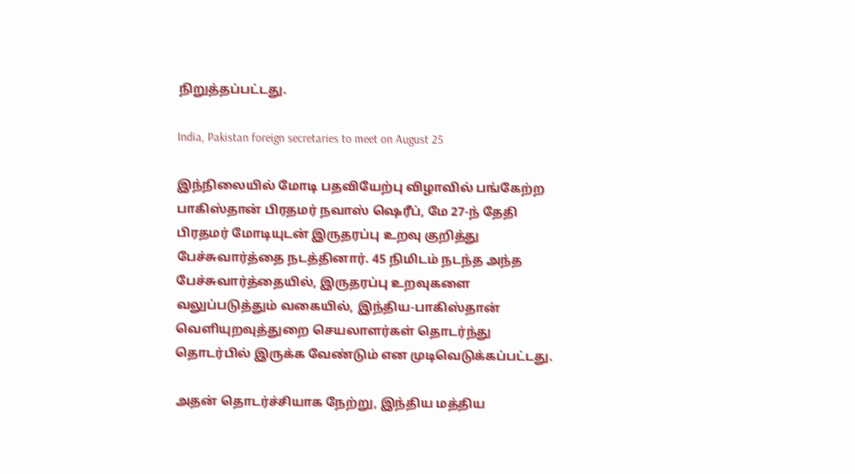நிறுத்தப்பட்டது.

India, Pakistan foreign secretaries to meet on August 25

இந்நிலையில் மோடி பதவியேற்பு விழாவில் பங்கேற்ற பாகிஸ்தான் பிரதமர் நவாஸ் ஷெரீப், மே 27-ந் தேதி பிரதமர் மோடியுடன் இருதரப்பு உறவு குறித்து பேச்சுவார்த்தை நடத்தினார். 45 நிமிடம் நடந்த அந்த பேச்சுவார்த்தையில், இருதரப்பு உறவுகளை வலுப்படுத்தும் வகையில், இந்திய-பாகிஸ்தான் வெளியுறவுத்துறை செயலாளர்கள் தொடர்ந்து தொடர்பில் இருக்க வேண்டும் என முடிவெடுக்கப்பட்டது.

அதன் தொடர்ச்சியாக நேற்று, இந்திய மத்திய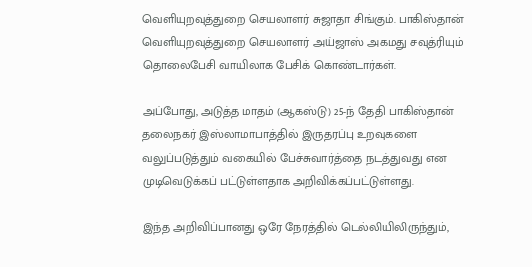வெளியுறவுத்துறை செயலாளர் சுஜாதா சிங்கும். பாகிஸ்தான் வெளியுறவுத்துறை செயலாளர் அய்ஜாஸ் அகமது சவுத்ரியும் தொலைபேசி வாயிலாக பேசிக் கொண்டார்கள்.

அப்போது, அடுத்த மாதம் (ஆகஸ்டு) 25-ந் தேதி பாகிஸ்தான் தலைநகர் இஸ்லாமாபாத்தில் இருதரப்பு உறவுகளை வலுப்படுத்தும் வகையில் பேச்சுவார்த்தை நடத்துவது என முடிவெடுக்கப் பட்டுள்ளதாக அறிவிக்கப்பட்டுள்ளது.

இந்த அறிவிப்பானது ஒரே நேரத்தில் டெல்லியிலிருந்தும்,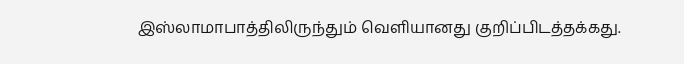இஸ்லாமாபாத்திலிருந்தும் வெளியானது குறிப்பிடத்தக்கது.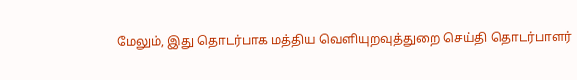மேலும், இது தொடர்பாக மத்திய வெளியுறவுத்துறை செய்தி தொடர்பாளர்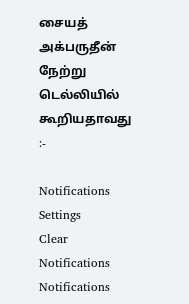சையத் அக்பருதீன் நேற்று டெல்லியில் கூறியதாவது :-

Notifications
Settings
Clear Notifications
Notifications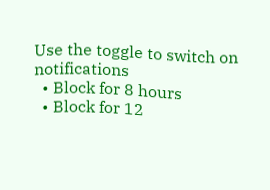Use the toggle to switch on notifications
  • Block for 8 hours
  • Block for 12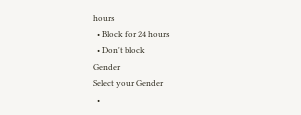hours
  • Block for 24 hours
  • Don't block
Gender
Select your Gender
  •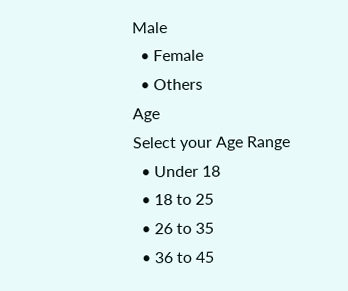Male
  • Female
  • Others
Age
Select your Age Range
  • Under 18
  • 18 to 25
  • 26 to 35
  • 36 to 45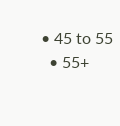• 45 to 55
  • 55+